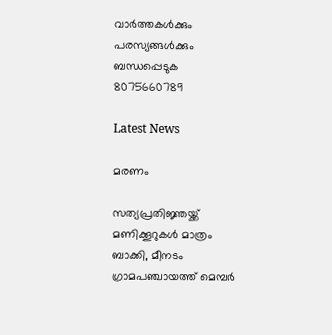വാർത്തകൾക്കും പരസ്യങ്ങൾക്കും ബന്ധപ്പെടുക 8075660789

Latest News

മരണം

സത്യപ്രതിജ്ഞയ്ക്ക് മണിക്കൂറുകൾ മാത്രം ബാക്കി, മീനടം ഗ്രാമപഞ്ചായത്ത് മെമ്പർ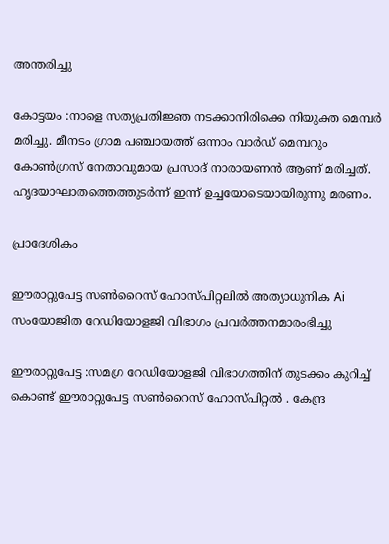അന്തരിച്ചു

കോട്ടയം :നാളെ സത്യപ്രതിജ്ഞ നടക്കാനിരിക്കെ നിയുക്ത മെമ്പർ മരിച്ചു. മീനടം ഗ്രാമ പഞ്ചായത്ത് ഒന്നാം വാർഡ് മെമ്പറും കോൺഗ്രസ് നേതാവുമായ പ്രസാദ് നാരായണൻ ആണ് മരിച്ചത്. ഹൃദയാഘാതത്തെത്തുടർന്ന് ഇന്ന് ഉച്ചയോടെയായിരുന്നു മരണം.

പ്രാദേശികം

ഈരാറ്റുപേട്ട സൺറൈസ് ഹോസ്പിറ്റലിൽ അത്യാധുനിക Ai സംയോജിത റേഡിയോളജി വിഭാഗം പ്രവർത്തനമാരംഭിച്ചു

ഈരാറ്റുപേട്ട :സമഗ്ര റേഡിയോളജി വിഭാഗത്തിന് തുടക്കം കുറിച്ച് കൊണ്ട് ഈരാറ്റുപേട്ട സൺറൈസ് ഹോസ്പിറ്റൽ . കേന്ദ്ര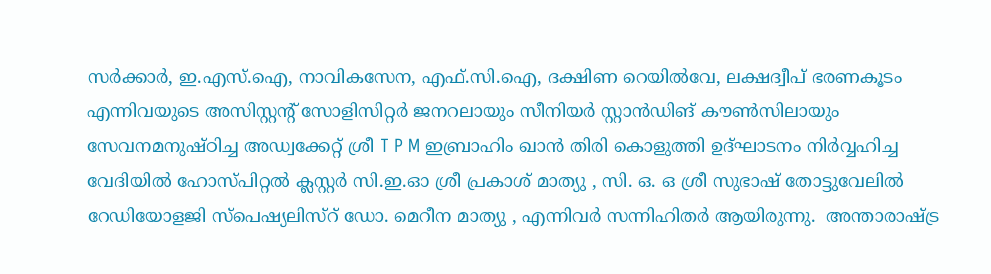സർക്കാർ, ഇ.എസ്.ഐ, നാവികസേന, എഫ്.സി.ഐ, ദക്ഷിണ റെയിൽവേ, ലക്ഷദ്വീപ് ഭരണകൂടം എന്നിവയുടെ അസിസ്റ്റന്റ് സോളിസിറ്റർ ജനറലായും സീനിയർ സ്റ്റാൻഡിങ് കൗൺസിലായും സേവനമനുഷ്ഠിച്ച അഡ്വക്കേറ്റ് ശ്രീ T P M ഇബ്രാഹിം ഖാൻ തിരി കൊളുത്തി ഉദ്ഘാടനം നിർവ്വഹിച്ച വേദിയിൽ ഹോസ്പിറ്റൽ ക്ലസ്റ്റർ സി.ഇ.ഓ ശ്രീ പ്രകാശ് മാത്യു , സി. ഒ. ഒ ശ്രീ സുഭാഷ് തോട്ടുവേലിൽ റേഡിയോളജി സ്പെഷ്യലിസ്റ് ഡോ. മെറീന മാത്യു , എന്നിവർ സന്നിഹിതർ ആയിരുന്നു.  അന്താരാഷ്ട്ര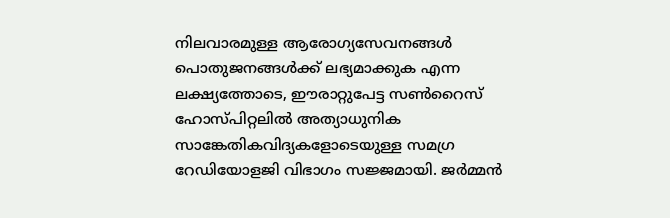നിലവാരമുള്ള ആരോഗ്യസേവനങ്ങൾ പൊതുജനങ്ങൾക്ക് ലഭ്യമാക്കുക എന്ന ലക്ഷ്യത്തോടെ, ഈരാറ്റുപേട്ട സൺറൈസ് ഹോസ്പിറ്റലിൽ അത്യാധുനിക സാങ്കേതികവിദ്യകളോടെയുള്ള സമഗ്ര റേഡിയോളജി വിഭാഗം സജ്ജമായി. ജർമ്മൻ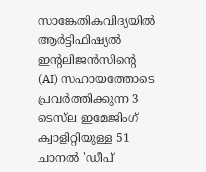സാങ്കേതികവിദ്യയിൽ ആർട്ടിഫിഷ്യൽ ഇൻ്റലിജൻസിൻ്റെ (AI) സഹായത്തോടെ പ്രവർത്തിക്കുന്ന 3 ടെസ്‌ല ഇമേജിംഗ് ക്വാളിറ്റിയുള്ള 51 ചാനൽ 'ഡീപ്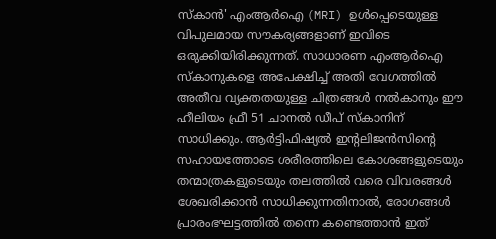സ്കാൻ' എംആർഐ (MRI) ഉൾപ്പെടെയുള്ള വിപുലമായ സൗകര്യങ്ങളാണ് ഇവിടെ ഒരുക്കിയിരിക്കുന്നത്. സാധാരണ എംആർഐ സ്കാനുകളെ അപേക്ഷിച്ച് അതി വേഗത്തിൽ അതീവ വ്യക്തതയുള്ള ചിത്രങ്ങൾ നൽകാനും ഈ ഹീലിയം ഫ്രീ 51 ചാനൽ ഡീപ് സ്കാനിന് സാധിക്കും. ആർട്ടിഫിഷ്യൽ ഇൻ്റലിജൻസിൻ്റെ സഹായത്തോടെ ശരീരത്തിലെ കോശങ്ങളുടെയും തന്മാത്രകളുടെയും തലത്തിൽ വരെ വിവരങ്ങൾ ശേഖരിക്കാൻ സാധിക്കുന്നതിനാൽ, രോഗങ്ങൾ പ്രാരംഭഘട്ടത്തിൽ തന്നെ കണ്ടെത്താൻ ഇത്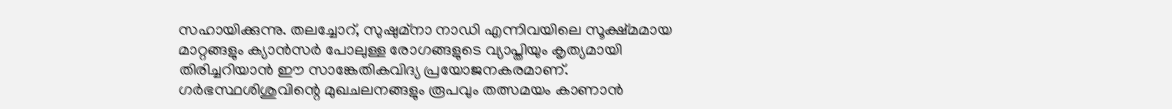സഹായിക്കുന്നു. തലച്ചോറ്, സുഷുമ്നാ നാഡി എന്നിവയിലെ സൂക്ഷ്മമായ മാറ്റങ്ങളും ക്യാൻസർ പോലുള്ള രോഗങ്ങളുടെ വ്യാപ്തിയും കൃത്യമായി തിരിച്ചറിയാൻ ഈ സാങ്കേതികവിദ്യ പ്രയോജനകരമാണ്. ഗർഭസ്ഥശിശുവിന്റെ മുഖചലനങ്ങളും രൂപവും തത്സമയം കാണാൻ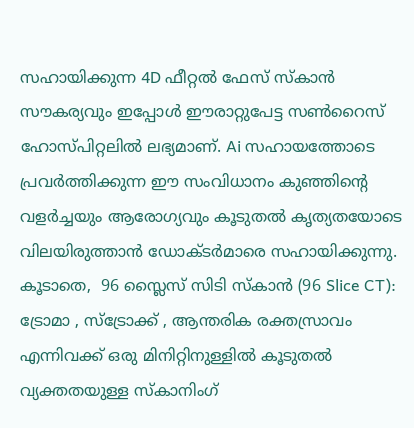സഹായിക്കുന്ന 4D ഫീറ്റൽ ഫേസ് സ്കാൻ സൗകര്യവും ഇപ്പോൾ ഈരാറ്റുപേട്ട സൺറൈസ് ഹോസ്പിറ്റലിൽ ലഭ്യമാണ്. Ai സഹായത്തോടെ പ്രവർത്തിക്കുന്ന ഈ സംവിധാനം കുഞ്ഞിന്റെ വളർച്ചയും ആരോഗ്യവും കൂടുതൽ കൃത്യതയോടെ വിലയിരുത്താൻ ഡോക്ടർമാരെ സഹായിക്കുന്നു. കൂടാതെ,  96 സ്ലൈസ് സിടി സ്കാൻ (96 Slice CT): ട്രോമാ , സ്ട്രോക്ക് , ആന്തരിക രക്തസ്രാവം എന്നിവക്ക് ഒരു മിനിറ്റിനുള്ളിൽ കൂടുതൽ വ്യക്തതയുള്ള സ്കാനിംഗ്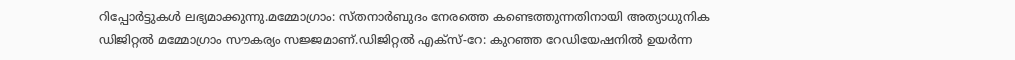റിപ്പോർട്ടുകൾ ലഭ്യമാക്കുന്നു.മമ്മോഗ്രാം: സ്തനാർബുദം നേരത്തെ കണ്ടെത്തുന്നതിനായി അത്യാധുനിക ഡിജിറ്റൽ മമ്മോഗ്രാം സൗകര്യം സജ്ജമാണ്.ഡിജിറ്റൽ എക്സ്-റേ: കുറഞ്ഞ റേഡിയേഷനിൽ ഉയർന്ന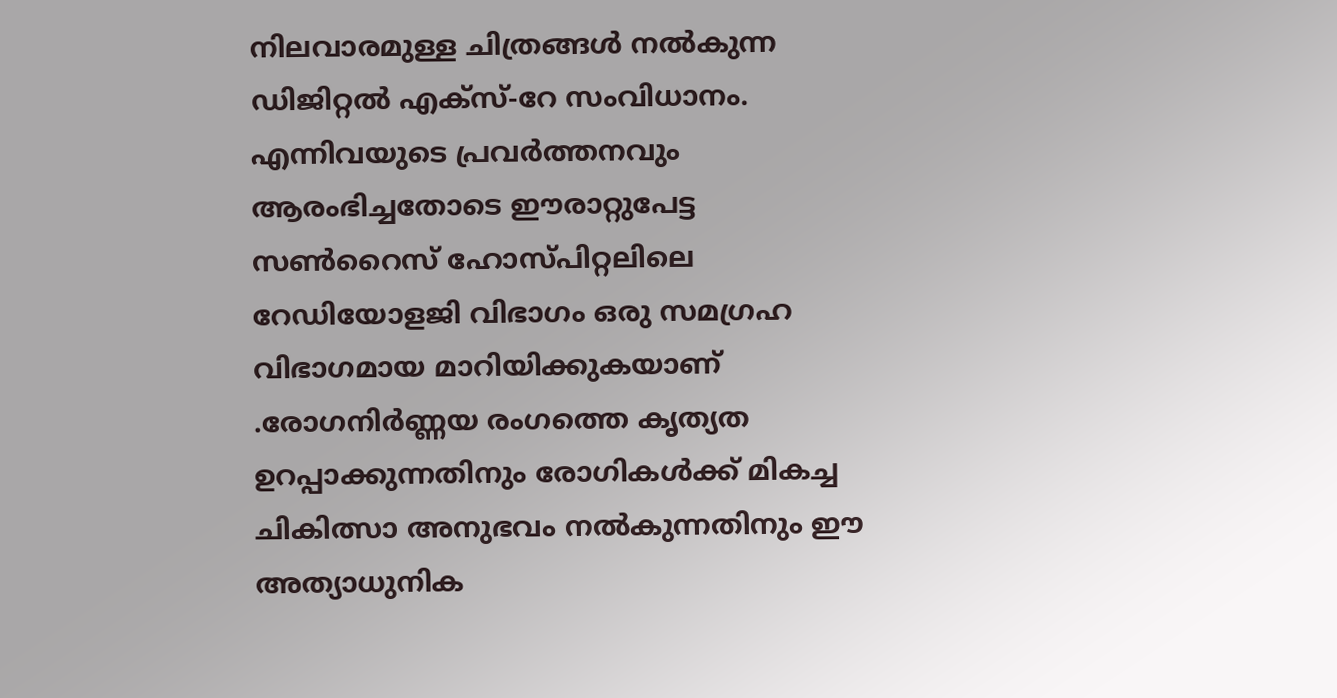നിലവാരമുള്ള ചിത്രങ്ങൾ നൽകുന്ന ഡിജിറ്റൽ എക്സ്-റേ സംവിധാനം. എന്നിവയുടെ പ്രവർത്തനവും ആരംഭിച്ചതോടെ ഈരാറ്റുപേട്ട സൺറൈസ് ഹോസ്പിറ്റലിലെ റേഡിയോളജി വിഭാഗം ഒരു സമഗ്രഹ വിഭാഗമായ മാറിയിക്കുകയാണ് .രോഗനിർണ്ണയ രംഗത്തെ കൃത്യത ഉറപ്പാക്കുന്നതിനും രോഗികൾക്ക് മികച്ച ചികിത്സാ അനുഭവം നൽകുന്നതിനും ഈ അത്യാധുനിക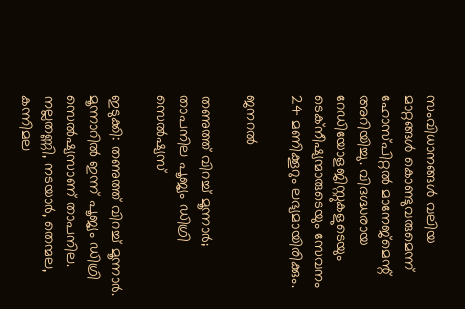സംവിധാനങ്ങൾ വലിയ മാറ്റങ്ങൾ കൊണ്ടുവരുമെന്ന് ഹോസ്പിറ്റൽ മാനേജ്‌മെന്റ് അറിയിച്ചു. വിദഗ്ദ്ധരായ റേഡിയോളജിസ്റ്റുകളുടെയും ടെക്നീഷ്യന്മാരുടെയും സേവനം 24 മണിക്കൂറും ലഭ്യമായിരിക്കും.

ജനറൽ

തണുത്ത് വിറച്ച് മൂന്നാർ; താപനില പൂജ്യം ഡിഗ്രി സെൽഷ്യസ്

ഇടുക്കി: തണുത്ത് വിറച്ച് മൂന്നാര്‍. മൂന്നാറില്‍ ഇന്ന് പൂജ്യം ഡിഗ്രി സെല്‍ഷ്യസാണ് താപനില. നല്ലതണ്ണി, നടയാര്‍, തെന്മല, കന്നിമല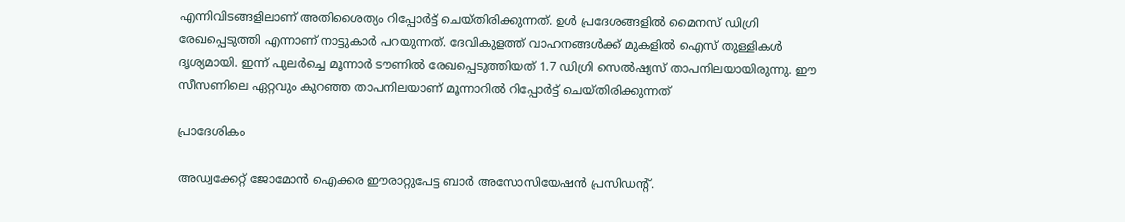എന്നിവിടങ്ങളിലാണ് അതിശൈത്യം റിപ്പോര്‍ട്ട് ചെയ്തിരിക്കുന്നത്. ഉള്‍ പ്രദേശങ്ങളില്‍ മൈനസ് ഡിഗ്രി രേഖപ്പെടുത്തി എന്നാണ് നാട്ടുകാര്‍ പറയുന്നത്. ദേവികുളത്ത് വാഹനങ്ങള്‍ക്ക് മുകളില്‍ ഐസ് തുള്ളികള്‍ ദൃശ്യമായി. ഇന്ന് പുലര്‍ച്ചെ മൂന്നാര്‍ ടൗണില്‍ രേഖപ്പെടുത്തിയത് 1.7 ഡിഗ്രി സെല്‍ഷ്യസ് താപനിലയായിരുന്നു. ഈ സീസണിലെ ഏറ്റവും കുറഞ്ഞ താപനിലയാണ് മൂന്നാറില്‍ റിപ്പോര്‍ട്ട് ചെയ്തിരിക്കുന്നത്

പ്രാദേശികം

അഡ്വക്കേറ്റ് ജോമോൻ ഐക്കര ഈരാറ്റുപേട്ട ബാർ അസോസിയേഷൻ പ്രസിഡന്റ്.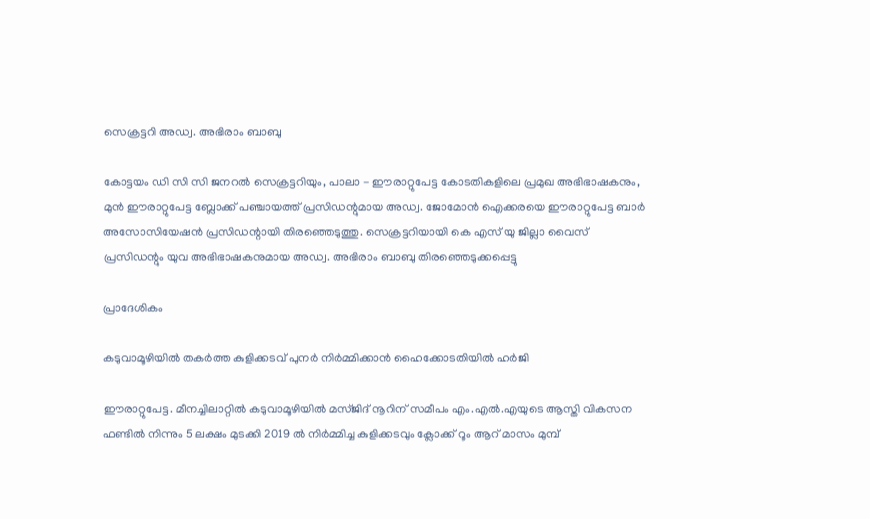സെക്രട്ടറി അഡ്വ. അഭിരാം ബാബു

കോട്ടയം ഡി സി സി ജനറൽ സെക്രട്ടറിയും, പാലാ - ഈരാറ്റുപേട്ട കോടതികളിലെ പ്രമുഖ അഭിഭാഷകനും, മുൻ ഈരാറ്റുപേട്ട ബ്ലോക്ക്‌ പഞ്ചായത്ത്‌ പ്രസിഡന്റുമായ അഡ്വ. ജോമോൻ ഐക്കരയെ ഈരാറ്റുപേട്ട ബാർ അസോസിയേഷൻ പ്രസിഡന്റായി തിരഞ്ഞെടുത്തു. സെക്രട്ടറിയായി കെ എസ് യു ജില്ലാ വൈസ് പ്രസിഡന്റും യുവ അഭിഭാഷകനുമായ അഡ്വ. അഭിരാം ബാബു തിരഞ്ഞെടുക്കപ്പെട്ടു

പ്രാദേശികം

കടുവാമൂഴിയിൽ തകർത്ത കുളിക്കടവ് പുനർ നിർമ്മിക്കാൻ ഹൈക്കോടതിയിൽ ഹർജി

ഈരാറ്റുപേട്ട. മീനച്ചിലാറ്റിൽ കടുവാമൂഴിയിൽ മസ്ജിദ് നൂറിന് സമീപം എം.എൽ.എയുടെ ആസ്തി വികസന ഫണ്ടിൽ നിന്നും 5 ലക്ഷം മുടക്കി 2019 ൽ നിർമ്മിച്ച കുളിക്കടവും ക്ലോക്ക് റൂം ആറ് മാസം മുമ്പ്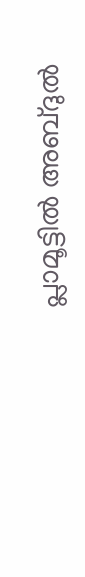പ്ലാമൂട്ടിൽ അബ്ദുൽ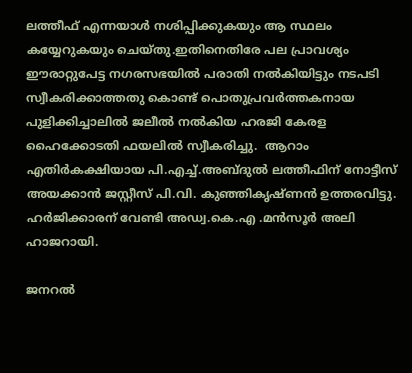ലത്തീഫ് എന്നയാൾ നശിപ്പിക്കുകയും ആ സ്ഥലം കയ്യേറുകയും ചെയ്തു.ഇതിനെതിരേ പല പ്രാവശ്യം ഈരാറ്റുപേട്ട നഗരസഭയിൽ പരാതി നൽകിയിട്ടും നടപടി സ്വീകരിക്കാത്തതു കൊണ്ട് പൊതുപ്രവർത്തകനായ പുളിക്കിച്ചാലിൽ ജലീൽ നൽകിയ ഹരജി കേരള ഹൈക്കോടതി ഫയലിൽ സ്വീകരിച്ചു.  ആറാം എതിർകക്ഷിയായ പി.എച്ച്.അബ്ദുൽ ലത്തീഫിന് നോട്ടീസ് അയക്കാൻ ജസ്റ്റീസ് പി.വി. കുഞ്ഞികൃഷ്ണൻ ഉത്തരവിട്ടു. ഹർജിക്കാരന് വേണ്ടി അഡ്വ.കെ.എ .മൻസൂർ അലി ഹാജറായി.

ജനറൽ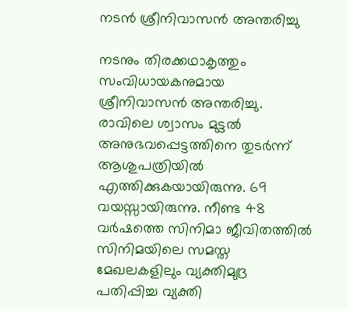നടൻ ശ്രീനിവാസൻ അന്തരിച്ചു

നടനും തിരക്കഥാകൃത്തും സംവിധായകനുമായ ശ്രീനിവാസന്‍ അന്തരിച്ചു. രാവിലെ ശ്വാസം മുട്ടൽ അനുഭവപ്പെട്ടത്തിനെ തുടർന്ന് ആശുപത്രിയിൽ എത്തിക്കുകയായിരുന്നു. 69 വയസ്സായിരുന്നു. നീണ്ട 48 വര്‍ഷത്തെ സിനിമാ ജീവിതത്തില്‍ സിനിമയിലെ സമസ്ത മേഖലകളിലും വ്യക്തിമുദ്ര പതിപ്പിച്ച വ്യക്തി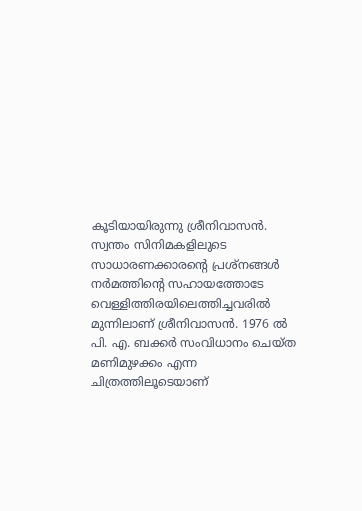കൂടിയായിരുന്നു ശ്രീനിവാസന്‍. സ്വന്തം സിനിമകളിലുടെ സാധാരണക്കാരന്റെ പ്രശ്‌നങ്ങള്‍ നര്‍മത്തിന്റെ സഹായത്തോടേ വെള്ളിത്തിരയിലെത്തിച്ചവരില്‍ മുന്നിലാണ് ശ്രീനിവാസൻ. 1976 ല്‍ പി. എ. ബക്കര്‍ സംവിധാനം ചെയ്ത മണിമുഴക്കം എന്ന ചിത്രത്തിലൂടെയാണ്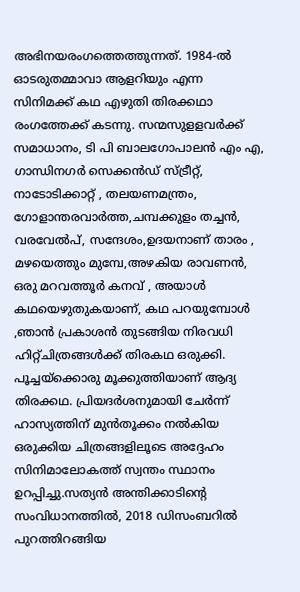അഭിനയരംഗത്തെത്തുന്നത്. 1984-ല്‍ ഓടരുതമ്മാവാ ആളറിയും എന്ന സിനിമക്ക് കഥ എഴുതി തിരക്കഥാ രംഗത്തേക്ക് കടന്നു. സന്മസുളളവർക്ക് സമാധാനം, ടി പി ബാലഗോപാലൻ എം എ, ഗാന്ധിനഗർ സെക്കൻഡ് സ്ട്രീറ്റ്, നാടോടിക്കാറ്റ് , തലയണമന്ത്രം, ഗോളാന്തരവാർത്ത,ചമ്പക്കുളം തച്ചൻ, വരവേൽപ്, സന്ദേശം,ഉദയനാണ് താരം , മഴയെത്തും മുമ്പേ,അഴകിയ രാവണൻ, ഒരു മറവത്തൂർ കനവ് , അയാൾ കഥയെഴുതുകയാണ്, കഥ പറയുമ്പോൾ ,ഞാൻ പ്രകാശൻ തുടങ്ങിയ നിരവധി ഹിറ്റ്ചിത്രങ്ങൾക്ക് തിരകഥ ഒരുക്കി. പൂച്ചയ്ക്കൊരു മൂക്കുത്തിയാണ് ആദ്യ തിരക്കഥ. പ്രിയദർശനുമായി ചേർന്ന് ഹാസ്യത്തിന് മുൻതൂക്കം നൽകിയ ഒരുക്കിയ ചിത്രങ്ങളിലൂടെ അദ്ദേഹം സിനിമാലോകത്ത് സ്വന്തം സ്ഥാനം ഉറപ്പിച്ചു.സത്യൻ അന്തിക്കാടിന്റെ സംവിധാനത്തിൽ, 2018 ഡിസംബറിൽ പുറത്തിറങ്ങിയ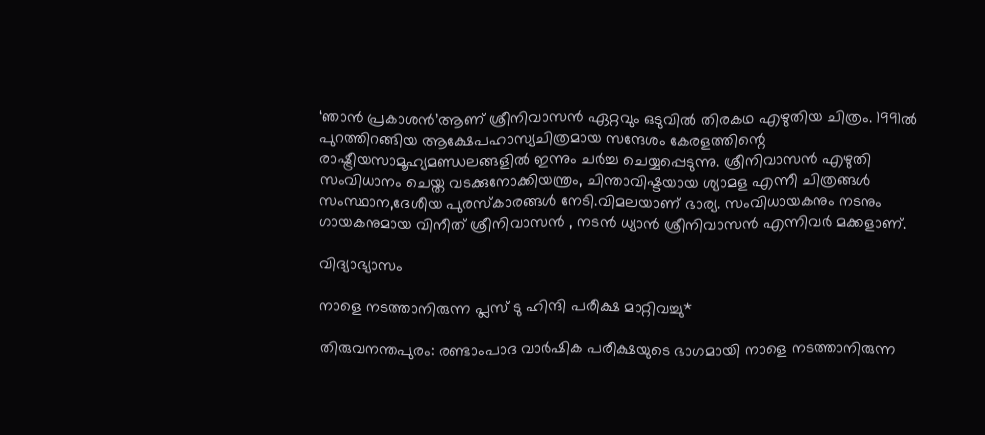‘ഞാൻ പ്രകാശൻ’ആണ് ശ്രീനിവാസൻ ഏറ്റവും ഒടുവിൽ തിരകഥ എഴുതിയ ചിത്രം. 1991ൽ പുറത്തിറങ്ങിയ ആക്ഷേപഹാസ്യചിത്രമായ സന്ദേശം കേരളത്തിന്റെ രാഷ്ട്രീയസാമൂഹ്യമണ്ഡലങ്ങളിൽ ഇന്നും ചർച്ച ചെയ്യപ്പെടുന്നു. ശ്രീനിവാസൻ എഴുതി സംവിധാനം ചെയ്ത വടക്കുനോക്കിയന്ത്രം, ചിന്താവിഷ്ടയായ ശ്യാമള എന്നീ ചിത്രങ്ങൾ സംസ്ഥാന,ദേശീയ പുരസ്കാരങ്ങൾ നേടി.വിമലയാണ് ഭാര്യ. സംവിധായകനും നടനും ഗായകനുമായ വിനീത് ശ്രീനിവാസൻ , നടൻ ധ്യാന്‍ ശ്രീനിവാസൻ എന്നിവർ മക്കളാണ്.

വിദ്യാഭ്യാസം

നാളെ നടത്താനിരുന്ന പ്ലസ് ടു ഹിന്ദി പരീക്ഷ മാറ്റിവച്ചു*

തിരുവനന്തപുരം: രണ്ടാംപാദ വാർഷിക പരീക്ഷയുടെ ഭാഗമായി നാളെ നടത്താനിരുന്ന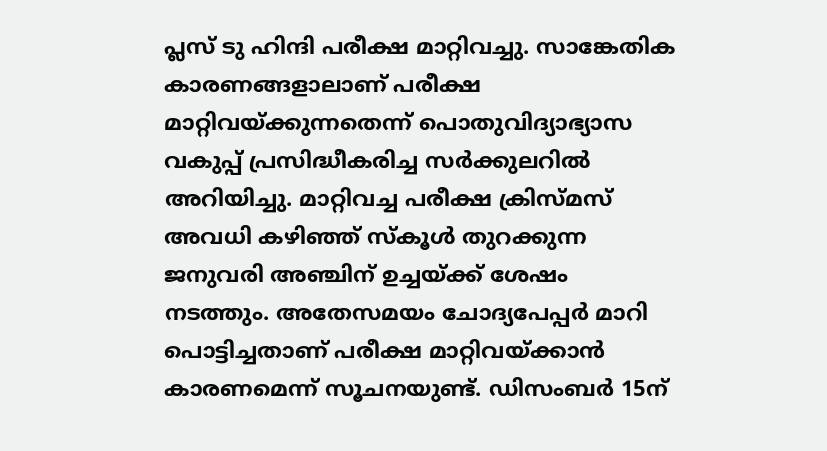പ്ലസ് ടു ഹിന്ദി പരീക്ഷ മാറ്റിവച്ചു. സാങ്കേതിക കാരണങ്ങളാലാണ് പരീക്ഷ മാറ്റിവയ്ക്കുന്നതെന്ന് പൊതുവിദ്യാഭ്യാസ വകുപ്പ് പ്രസിദ്ധീകരിച്ച സർക്കുലറിൽ അറിയിച്ചു. മാറ്റിവച്ച പരീക്ഷ ക്രിസ്മസ് അവധി കഴിഞ്ഞ് സ്കൂൾ തുറക്കുന്ന ജനുവരി അഞ്ചിന് ഉച്ചയ്ക്ക് ശേഷം നടത്തും. അതേസമയം ചോദ്യപേപ്പർ മാറി പൊട്ടിച്ചതാണ് പരീക്ഷ മാറ്റിവയ്ക്കാൻ കാരണമെന്ന് സൂചനയുണ്ട്. ഡിസംബർ 15ന്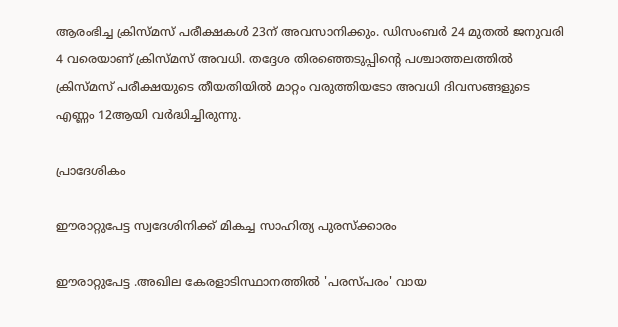ആരംഭിച്ച ക്രിസ്മസ് പരീക്ഷകൾ 23ന് അവസാനിക്കും. ഡിസംബർ 24 മുതൽ ജനുവരി 4 വരെയാണ് ക്രിസ്മസ് അവധി. തദ്ദേശ തിരഞ്ഞെടുപ്പിൻ്റെ പശ്ചാത്തലത്തിൽ ക്രിസ്മസ് പരീക്ഷയുടെ തീയതിയിൽ മാറ്റം വരുത്തിയടോ അവധി ദിവസങ്ങളുടെ എണ്ണം 12ആയി വർദ്ധിച്ചിരുന്നു.

പ്രാദേശികം

ഈരാറ്റുപേട്ട സ്വദേശിനിക്ക് മികച്ച സാഹിത്യ പുരസ്ക്കാരം

ഈരാറ്റുപേട്ട .അഖില കേരളാടിസ്ഥാനത്തിൽ 'പരസ്പരം' വായ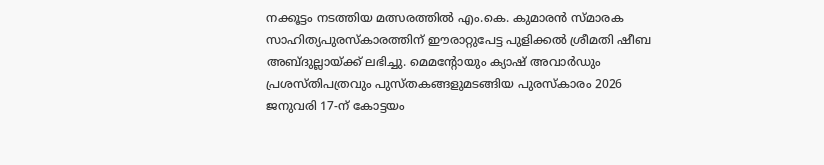നക്കൂട്ടം നടത്തിയ മത്സരത്തിൽ എം.കെ. കുമാരൻ സ്മാരക സാഹിത്യപുരസ്കാരത്തിന് ഈരാറ്റുപേട്ട പുളിക്കൽ ശ്രീമതി ഷീബ അബ്ദുല്ലായ്ക്ക് ലഭിച്ചു. മെമന്റോയും ക്യാഷ് അവാർഡും പ്രശസ്‌തിപത്രവും പുസ്തകങ്ങളുമടങ്ങിയ പുരസ്കാരം 2026 ജനുവരി 17-ന് കോട്ടയം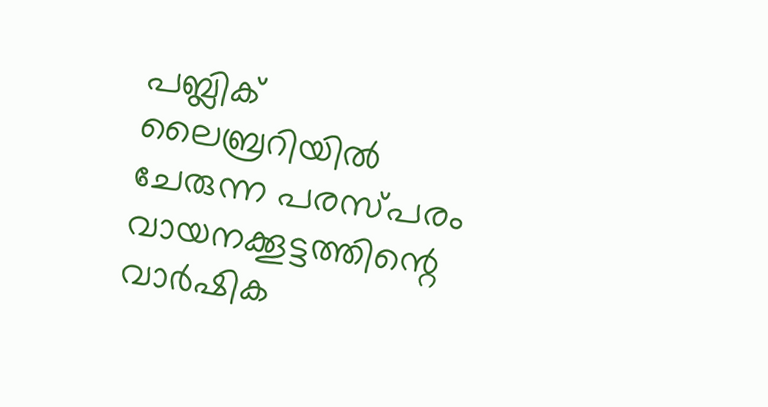പബ്ലിക് ലൈബ്രറിയിൽ ചേരുന്ന പരസ്‌പരം വായനക്കൂട്ടത്തിന്റെ വാർഷിക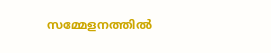സമ്മേളനത്തിൽ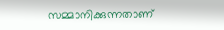സമ്മാനിക്കുന്നതാണ്